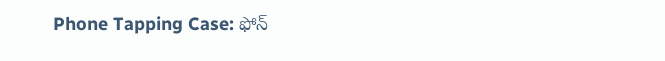Phone Tapping Case: ఫోన్‌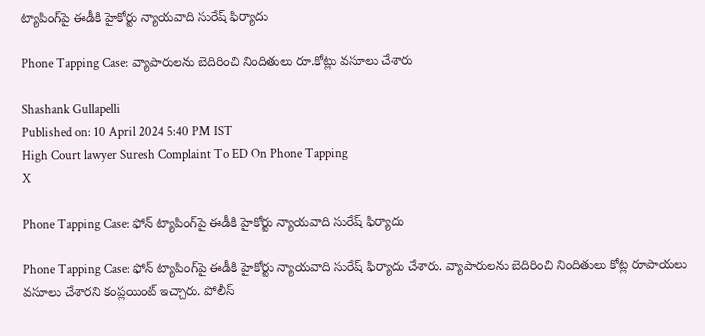ట్యాపింగ్‌పై ఈడీకి హైకోర్టు న్యాయవాది సురేష్‌ ఫిర్యాదు

Phone Tapping Case: వ్యాపారులను బెదిరించి నిందితులు రూ.కోట్లు వసూలు చేశారు

Shashank Gullapelli
Published on: 10 April 2024 5:40 PM IST
High Court lawyer Suresh Complaint To ED On Phone Tapping
X

Phone Tapping Case: ఫోన్‌ ట్యాపింగ్‌పై ఈడీకి హైకోర్టు న్యాయవాది సురేష్‌ ఫిర్యాదు

Phone Tapping Case: ఫోన్‌ ట్యాపింగ్‌పై ఈడీకి హైకోర్టు న్యాయవాది సురేష్‌ ఫిర్యాదు చేశారు. వ్యాపారులను బెదిరించి నిందితులు కోట్ల రూపాయలు వసూలు చేశారని కంప్లయింట్ ఇచ్చారు. పోలీస్‌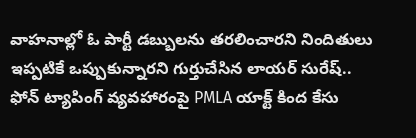వాహనాల్లో ఓ పార్టీ డబ్బులను తరలించారని నిందితులు ఇప్పటికే ఒప్పుకున్నారని గుర్తుచేసిన లాయర్‌ సురేష్.. ఫోన్‌ ట్యాపింగ్‌ వ్యవహారంపై PMLA యాక్ట్‌ కింద కేసు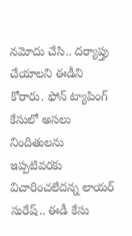నమోదు చేసి.. దర్యాప్తు చేయాలని ఈడీని కోరారు. ఫోన్‌ ట్యాపింగ్‌ కేసులో అసలు నిందితులను ఇప్పటివరకు విచారించలేదన్న లాయర్‌ సురేష్.. ఈడీ కేసు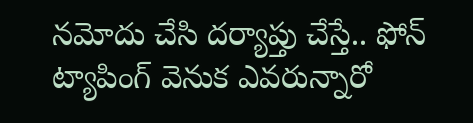నమోదు చేసి దర్యాప్తు చేస్తే.. ఫోన్‌ ట్యాపింగ్‌ వెనుక ఎవరున్నారో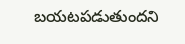బయటపడుతుందని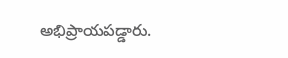అభిప్రాయపడ్డారు.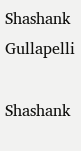Shashank Gullapelli

Shashank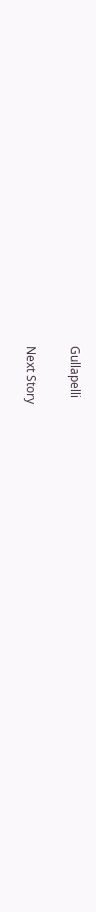Gullapelli

Next Story